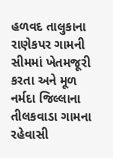હળવદ તાલુકાના રાણેકપર ગામની સીમમાં ખેતમજૂરી કરતા અને મૂળ નર્મદા જિલ્લાના તીલકવાડા ગામના રહેવાસી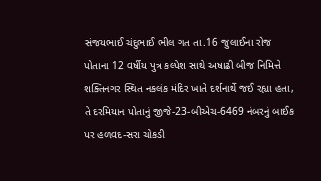સંજયભાઈ ચંદુભાઈ ભીલ ગત તા.16 જુલાઈના રોજ પોતાના 12 વર્ષીય પુત્ર કલ્પેશ સાથે અષાઢી બીજ નિમિત્તે શક્તિનગર સ્થિત નકલંક મંદિર ખાતે દર્શનાર્થે જઈ રહ્યા હતા, તે દરમિયાન પોતાનું જીજે-23-બીએચ-6469 નંબરનું બાઈક પર હળવદ-સરા ચોકડી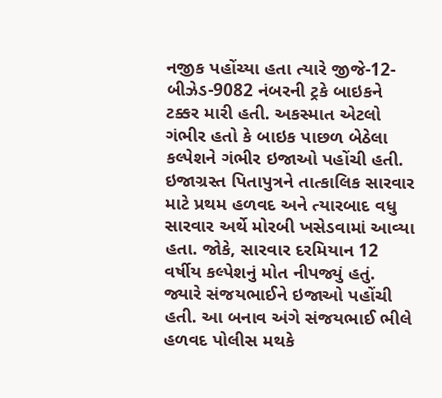નજીક પહોંચ્યા હતા ત્યારે જીજે-12-બીઝેડ-9082 નંબરની ટ્રકે બાઇકને ટક્કર મારી હતી. અકસ્માત એટલો ગંભીર હતો કે બાઇક પાછળ બેઠેલા કલ્પેશને ગંભીર ઇજાઓ પહોંચી હતી.
ઇજાગ્રસ્ત પિતાપુત્રને તાત્કાલિક સારવાર માટે પ્રથમ હળવદ અને ત્યારબાદ વધુ સારવાર અર્થે મોરબી ખસેડવામાં આવ્યા હતા. જોકે, સારવાર દરમિયાન 12 વર્ષીય કલ્પેશનું મોત નીપજ્યું હતું. જ્યારે સંજયભાઈને ઇજાઓ પહોંચી હતી. આ બનાવ અંગે સંજયભાઈ ભીલે હળવદ પોલીસ મથકે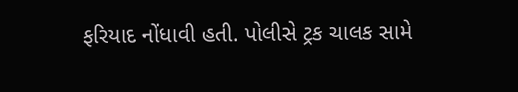ફરિયાદ નોંધાવી હતી. પોલીસે ટ્રક ચાલક સામે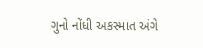ગુનો નોંધી અકસ્માત અંગે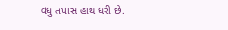વધુ તપાસ હાથ ધરી છે.